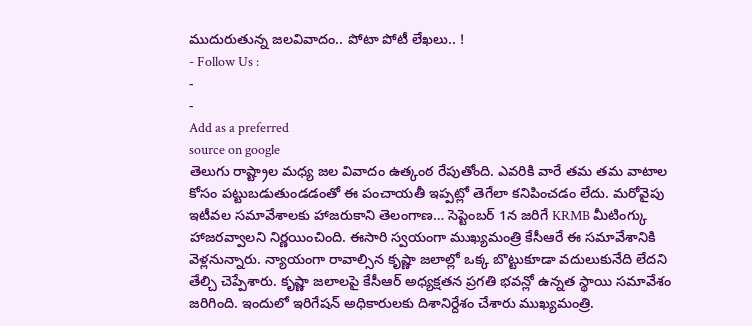ముదురుతున్న జలవివాదం.. పోటా పోటీ లేఖలు.. !
- Follow Us :
-
-
Add as a preferred
source on google
తెలుగు రాష్ట్రాల మధ్య జల వివాదం ఉత్కంఠ రేపుతోంది. ఎవరికి వారే తమ తమ వాటాల కోసం పట్టుబడుతుండడంతో ఈ పంచాయతీ ఇప్పట్లో తెగేలా కనిపించడం లేదు. మరోవైపు ఇటీవల సమావేశాలకు హాజరుకాని తెలంగాణ… సెప్టెంబర్ 1న జరిగే KRMB మీటింగ్కు హాజరవ్వాలని నిర్ణయించింది. ఈసారి స్వయంగా ముఖ్యమంత్రి కేసీఆరే ఈ సమావేశానికి వెళ్లనున్నారు. న్యాయంగా రావాల్సిన కృష్ణా జలాల్లో ఒక్క బొట్టుకూడా వదులుకునేది లేదని తేల్చి చెప్పేశారు. కృష్ణా జలాలపై కేసీఆర్ అధ్యక్షతన ప్రగతి భవన్లో ఉన్నత స్థాయి సమావేశం జరిగింది. ఇందులో ఇరిగేషన్ అధికారులకు దిశానిర్దేశం చేశారు ముఖ్యమంత్రి.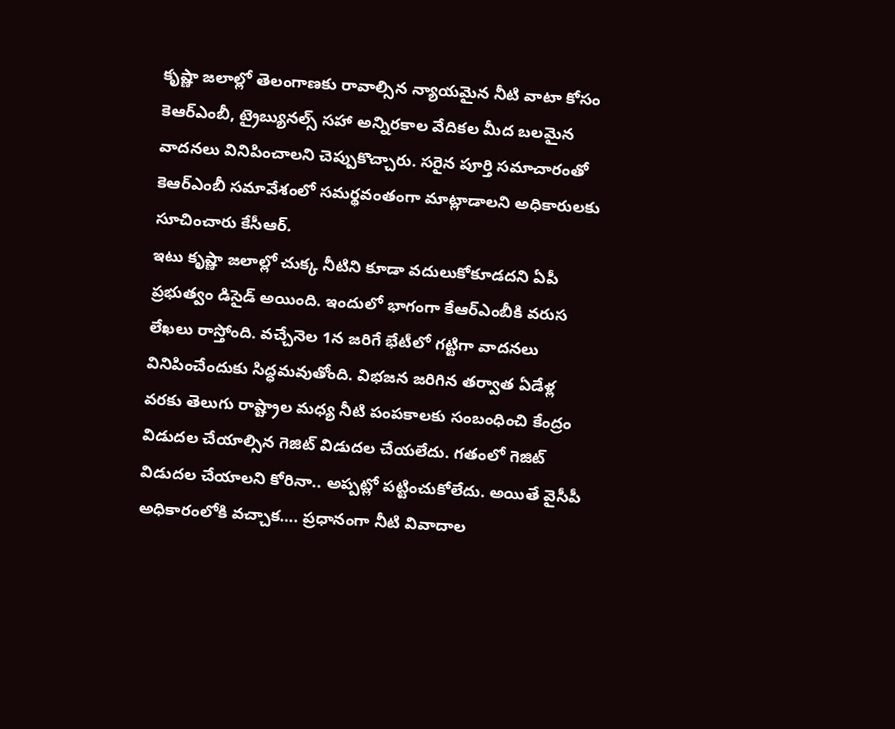కృష్ణా జలాల్లో తెలంగాణకు రావాల్సిన న్యాయమైన నీటి వాటా కోసం కెఆర్ఎంబీ, ట్రైబ్యునల్స్ సహా అన్నిరకాల వేదికల మీద బలమైన వాదనలు వినిపించాలని చెప్పుకొచ్చారు. సరైన పూర్తి సమాచారంతో కెఆర్ఎంబీ సమావేశంలో సమర్థవంతంగా మాట్లాడాలని అధికారులకు సూచించారు కేసీఆర్.
ఇటు కృష్ణా జలాల్లో చుక్క నీటిని కూడా వదులుకోకూడదని ఏపీ ప్రభుత్వం డిసైడ్ అయింది. ఇందులో భాగంగా కేఆర్ఎంబీకి వరుస లేఖలు రాస్తోంది. వచ్చేనెల 1న జరిగే భేటీలో గట్టిగా వాదనలు వినిపించేందుకు సిద్ధమవుతోంది. విభజన జరిగిన తర్వాత ఏడేళ్ల వరకు తెలుగు రాష్ట్రాల మధ్య నీటి పంపకాలకు సంబంధించి కేంద్రం విడుదల చేయాల్సిన గెజిట్ విడుదల చేయలేదు. గతంలో గెజిట్ విడుదల చేయాలని కోరినా.. అప్పట్లో పట్టించుకోలేదు. అయితే వైసీపీ అధికారంలోకి వచ్చాక…. ప్రధానంగా నీటి వివాదాల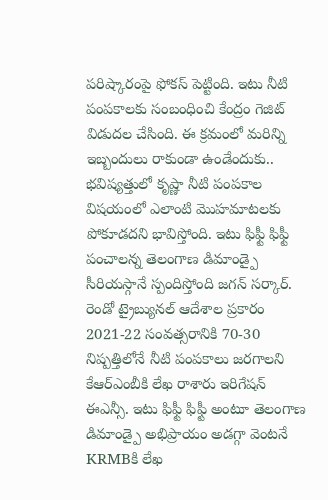పరిష్కారంపై ఫోకస్ పెట్టింది. ఇటు నీటి పంపకాలకు సంబంధించి కేంద్రం గెజిట్ విడుదల చేసింది. ఈ క్రమంలో మరిన్ని ఇబ్బందులు రాకుండా ఉండేందుకు.. భవిష్యత్తులో కృష్ణా నీటి పంపకాల విషయంలో ఎలాంటి మొహమాటలకు పోకూడదని భావిస్తోంది. ఇటు ఫిఫ్టీ ఫిఫ్టీ పంచాలన్న తెలంగాణ డిమాండ్పై సీరియస్గానే స్పందిస్తోంది జగన్ సర్కార్. రెండో ట్రైబ్యునల్ ఆదేశాల ప్రకారం 2021-22 సంవత్సరానికి 70-30 నిష్పత్తిలోనే నీటి పంపకాలు జరగాలని కేఆర్ఎంబీకి లేఖ రాశారు ఇరిగేషన్ ఈఎన్సీ. ఇటు ఫిఫ్టీ ఫిఫ్టీ అంటూ తెలంగాణ డిమాండ్పై అభిప్రాయం అడగ్గా వెంటనే KRMBకి లేఖ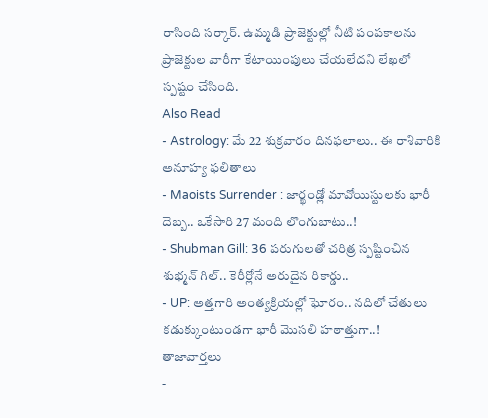రాసింది సర్కార్. ఉమ్మడి ప్రాజెక్టుల్లో నీటి పంపకాలను ప్రాజెక్టుల వారీగా కేటాయింపులు చేయలేదని లేఖలో స్పష్టం చేసింది.
Also Read
- Astrology: మే 22 శుక్రవారం దినఫలాలు.. ఈ రాశివారికి అనూహ్య ఫలితాలు
- Maoists Surrender : జార్ఖండ్లో మావోయిస్టులకు భారీ దెబ్బ.. ఒకేసారి 27 మంది లొంగుబాటు..!
- Shubman Gill: 36 పరుగులతో చరిత్ర స్పష్టించిన శుభ్మన్ గిల్.. కెరీర్లోనే అరుదైన రికార్డు..
- UP: అత్తగారి అంత్యక్రియల్లో ఘోరం.. నదిలో చేతులు కడుక్కుంటుండగా భారీ మొసలి హఠాత్తుగా..!
తాజావార్తలు
-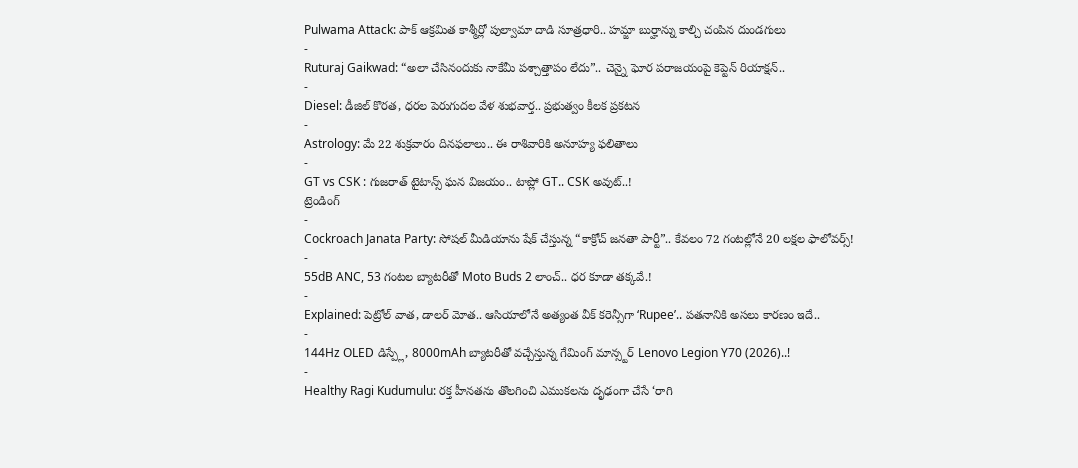Pulwama Attack: పాక్ ఆక్రమిత కాశ్మీర్లో పుల్వామా దాడి సూత్రధారి.. హమ్జా బుర్హాన్ను కాల్చి చంపిన దుండగులు
-
Ruturaj Gaikwad: “అలా చేసినందుకు నాకేమీ పశ్చాత్తాపం లేదు”.. చెన్నై ఘోర పరాజయంపై కెప్టెన్ రియాక్షన్..
-
Diesel: డీజిల్ కొరత, ధరల పెరుగుదల వేళ శుభవార్త.. ప్రభుత్వం కీలక ప్రకటన
-
Astrology: మే 22 శుక్రవారం దినఫలాలు.. ఈ రాశివారికి అనూహ్య ఫలితాలు
-
GT vs CSK : గుజరాత్ టైటాన్స్ ఘన విజయం.. టాప్లో GT.. CSK అవుట్..!
ట్రెండింగ్
-
Cockroach Janata Party: సోషల్ మీడియాను షేక్ చేస్తున్న “కాక్రోచ్ జనతా పార్టీ”.. కేవలం 72 గంటల్లోనే 20 లక్షల ఫాలోవర్స్!
-
55dB ANC, 53 గంటల బ్యాటరీతో Moto Buds 2 లాంచ్.. ధర కూడా తక్కవే.!
-
Explained: పెట్రోల్ వాత, డాలర్ మోత.. ఆసియాలోనే అత్యంత వీక్ కరెన్సీగా ‘Rupee’.. పతనానికి అసలు కారణం ఇదే..
-
144Hz OLED డిస్ప్లే, 8000mAh బ్యాటరీతో వచ్చేస్తున్న గేమింగ్ మాన్స్టర్ Lenovo Legion Y70 (2026)..!
-
Healthy Ragi Kudumulu: రక్త హీనతను తొలగించి ఎముకలను దృఢంగా చేసే ‘రాగి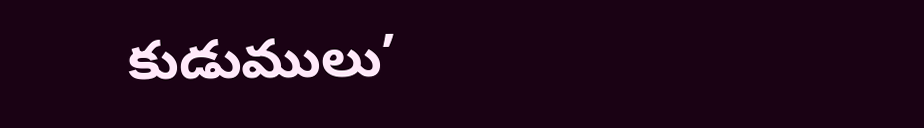కుడుములు’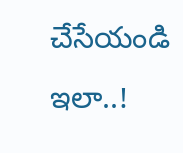చేసేయండి ఇలా..!